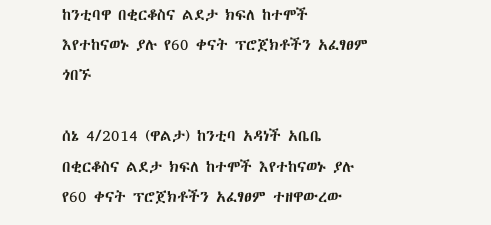ከንቲባዋ በቂርቆስና ልደታ ክፍለ ከተሞች እየተከናወኑ ያሉ የ60 ቀናት ፕሮጀክቶችን አፈፃፀም ጎበኙ

ሰኔ 4/2014 (ዋልታ) ከንቲባ አዳነች አቤቤ በቂርቆስና ልደታ ክፍለ ከተሞች እየተከናወኑ ያሉ የ60 ቀናት ፕሮጀክቶችን አፈፃፀም ተዘዋውረው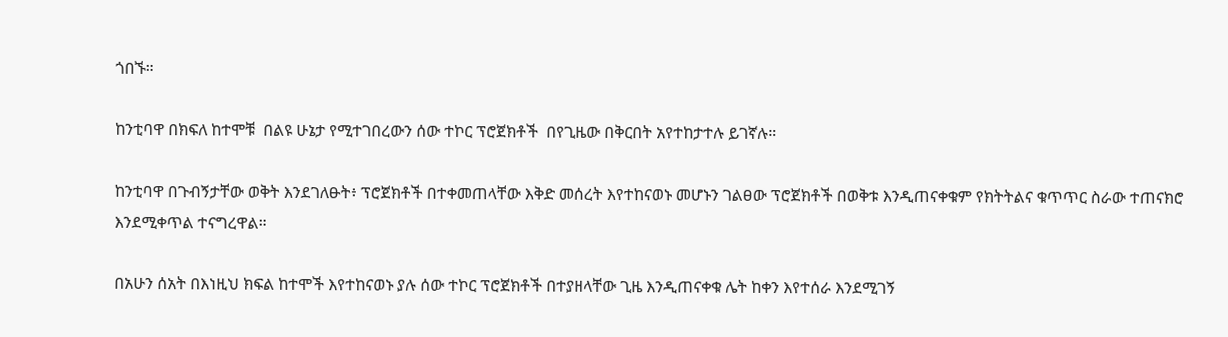ጎበኙ።

ከንቲባዋ በክፍለ ከተሞቹ  በልዩ ሁኔታ የሚተገበረውን ሰው ተኮር ፕሮጀክቶች  በየጊዜው በቅርበት አየተከታተሉ ይገኛሉ።

ከንቲባዋ በጉብኝታቸው ወቅት እንደገለፁት፥ ፕሮጀክቶች በተቀመጠላቸው እቅድ መሰረት እየተከናወኑ መሆኑን ገልፀው ፕሮጀክቶች በወቅቱ እንዲጠናቀቁም የክትትልና ቁጥጥር ስራው ተጠናክሮ እንደሚቀጥል ተናግረዋል።

በአሁን ሰአት በእነዚህ ክፍል ከተሞች እየተከናወኑ ያሉ ሰው ተኮር ፕሮጀክቶች በተያዘላቸው ጊዜ እንዲጠናቀቁ ሌት ከቀን እየተሰራ እንደሚገኝ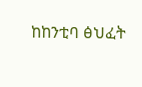ከከንቲባ ፅህፈት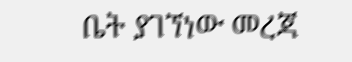ቤት ያገኘነው መረጃ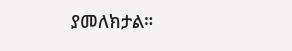ያመለክታል።